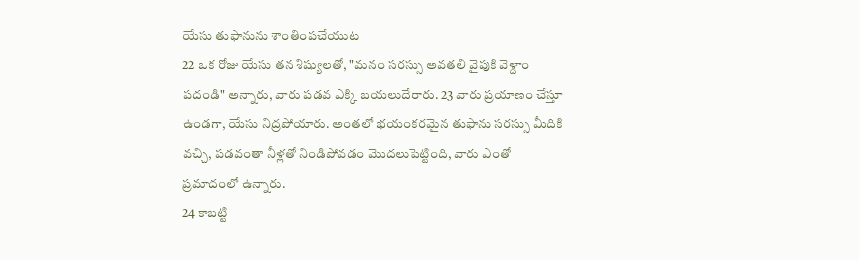యేసు తుఫానును శాంతింపచేయుట
22 ఒక రోజు యేసు తన శిష్యులతో, "మనం సరస్సు అవతలి వైపుకి వెళ్దాం పదండి" అన్నారు, వారు పడవ ఎక్కి బయలుదేరారు. 23 వారు ప్రయాణం చేస్తూ ఉండగా, యేసు నిద్రపోయారు. అంతలో భయంకరమైన తుఫాను సరస్సు మీదికి వచ్చి, పడవంతా నీళ్లతో నిండిపోవడం మొదలుపెట్టింది, వారు ఎంతో ప్రమాదంలో ఉన్నారు.
24 కాబట్టి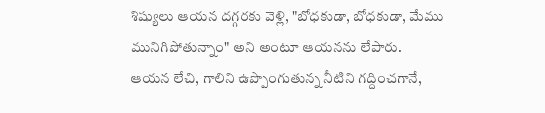శిష్యులు ఆయన దగ్గరకు వెళ్లి, "బోధకుడా, బోధకుడా, మేము మునిగిపోతున్నాం" అని అంటూ ఆయనను లేపారు.
ఆయన లేచి, గాలిని ఉప్పొంగుతున్న నీటిని గద్దించగానే,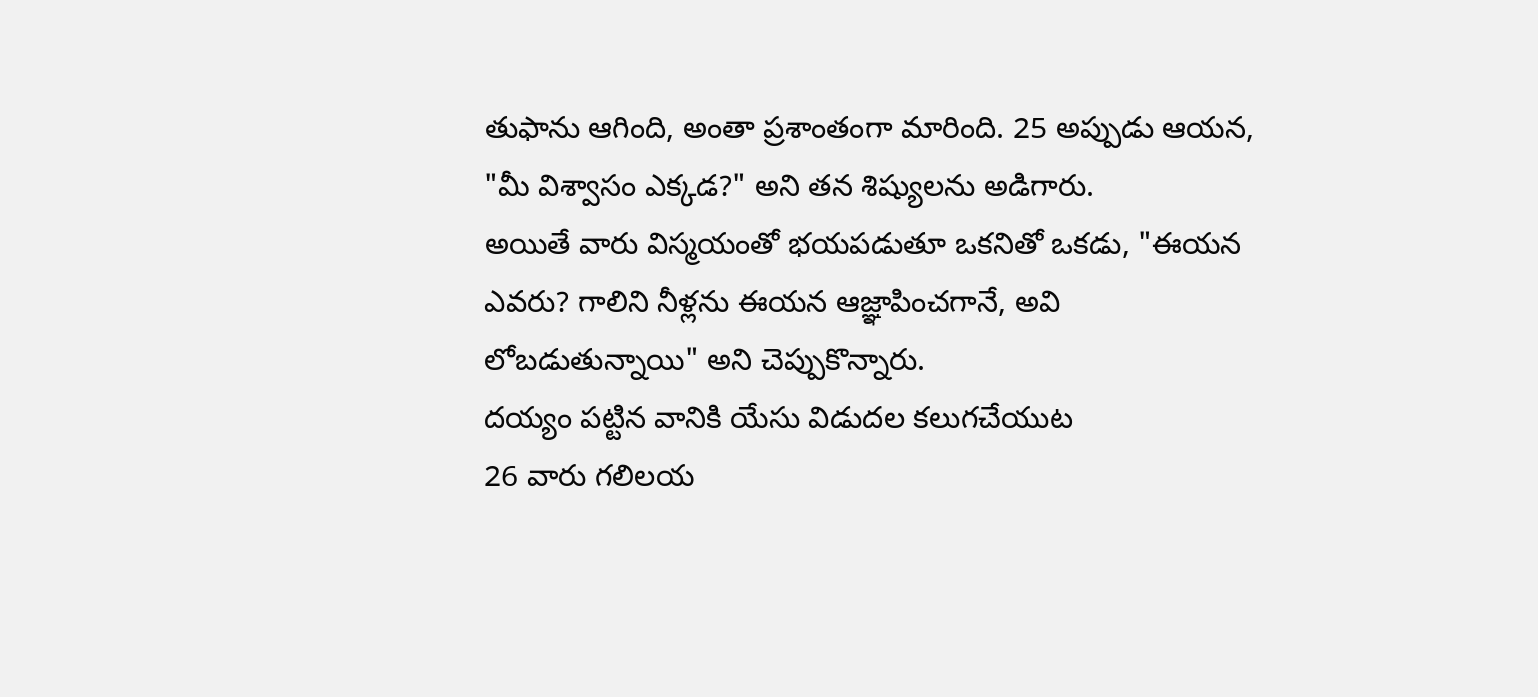తుఫాను ఆగింది, అంతా ప్రశాంతంగా మారింది. 25 అప్పుడు ఆయన, "మీ విశ్వాసం ఎక్కడ?" అని తన శిష్యులను అడిగారు.
అయితే వారు విస్మయంతో భయపడుతూ ఒకనితో ఒకడు, "ఈయన ఎవరు? గాలిని నీళ్లను ఈయన ఆజ్ఞాపించగానే, అవి లోబడుతున్నాయి" అని చెప్పుకొన్నారు.
దయ్యం పట్టిన వానికి యేసు విడుదల కలుగచేయుట
26 వారు గలిలయ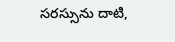సరస్సును దాటి,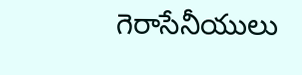గెరాసేనీయులు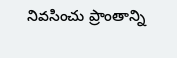నివసించు ప్రాంతాన్ని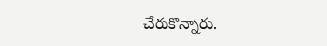చేరుకొన్నారు.